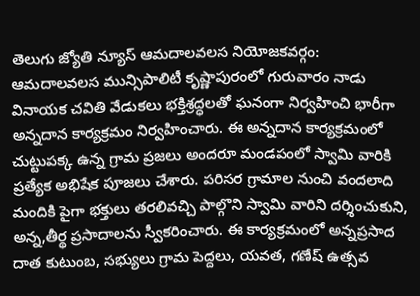తెలుగు జ్యోతి న్యూస్ ఆమదాలవలస నియోజకవర్గం:
ఆమదాలవలస మున్సిపాలిటీ కృష్ణాపురంలో గురువారం నాడు వినాయక చవితి వేడుకలు భక్తిశ్రద్ధలతో ఘనంగా నిర్వహించి భారీగా అన్నదాన కార్యక్రమం నిర్వహించారు. ఈ అన్నదాన కార్యక్రమంలో చుట్టుపక్క ఉన్న గ్రామ ప్రజలు అందరూ మండపంలో స్వామి వారికి ప్రత్యేక అభిషేక పూజలు చేశారు. పరిసర గ్రామాల నుంచి వందలాది మందికి పైగా భక్తులు తరలివచ్చి పాల్గొని స్వామి వారిని దర్శించుకుని, అన్న,తీర్థ ప్రసాదాలను స్వీకరించారు. ఈ కార్యక్రమంలో అన్నప్రసాద దాత కుటుంబ, సభ్యులు గ్రామ పెద్దలు, యవత, గణేష్ ఉత్సవ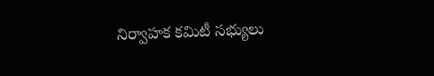నిర్వాహక కమిటీ సభ్యులు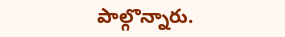పాల్గొన్నారు.